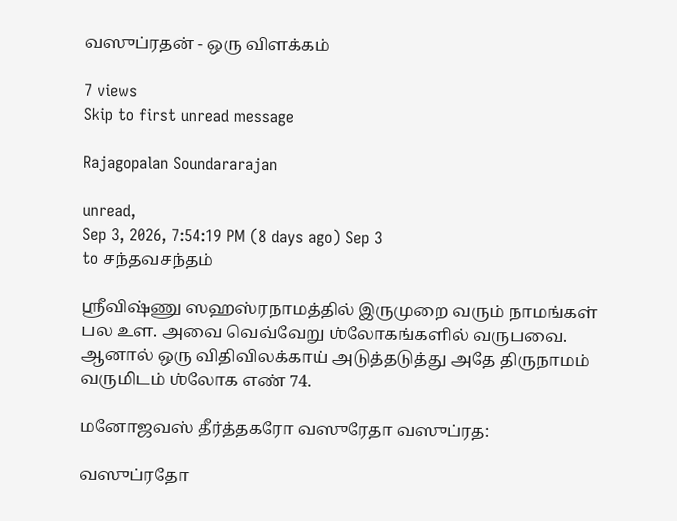வஸுப்ரதன் - ஒரு விளக்கம்

7 views
Skip to first unread message

Rajagopalan Soundararajan

unread,
Sep 3, 2026, 7:54:19 PM (8 days ago) Sep 3
to சந்தவசந்தம்

ஶ்ரீவிஷ்ணு ஸஹஸ்ரநாமத்தில் இருமுறை வரும் நாமங்கள் பல உள. அவை வெவ்வேறு ஶ்லோகங்களில் வருபவை. ஆனால் ஒரு விதிவிலக்காய் அடுத்தடுத்து அதே திருநாமம் வருமிடம் ஶ்லோக எண் 74.

மனோஜவஸ் தீர்த்தகரோ வஸுரேதா வஸுப்ரத:

வஸுப்ரதோ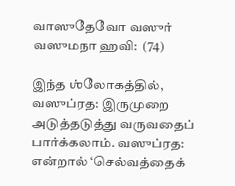வாஸுதேவோ வஸுர் வஸுமநா ஹவி:  (74)

இந்த ஶ்லோகத்தில், வஸுப்ரத: இருமுறை அடுத்தடுத்து வருவதைப் பார்க்கலாம். வஸுப்ரத: என்றால் ‘செல்வத்தைக்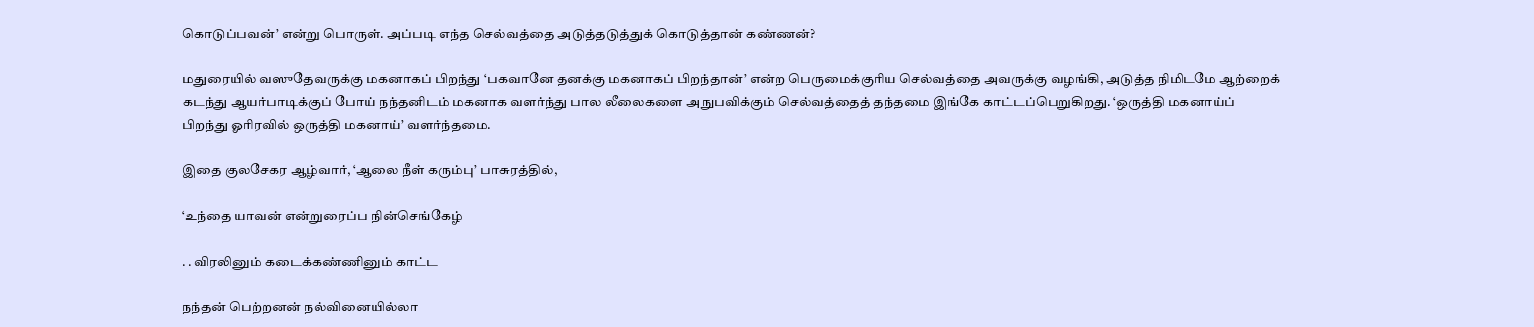கொடுப்பவன்’ என்று பொருள். அப்படி எந்த செல்வத்தை அடுத்தடுத்துக் கொடுத்தான் கண்ணன்?

மதுரையில் வஸுதேவருக்கு மகனாகப் பிறந்து ‘பகவானே தனக்கு மகனாகப் பிறந்தான்’ என்ற பெருமைக்குரிய செல்வத்தை அவருக்கு வழங்கி, அடுத்த நிமிடமே ஆற்றைக் கடந்து ஆயர்பாடிக்குப் போய் நந்தனிடம் மகனாக வளர்ந்து பால லீலைகளை அநுபவிக்கும் செல்வத்தைத் தந்தமை இங்கே காட்டப்பெறுகிறது. ‘ஒருத்தி மகனாய்ப் பிறந்து ஓரிரவில் ஒருத்தி மகனாய்’ வளர்ந்தமை.

இதை குலசேகர ஆழ்வார், ‘ஆலை நீள் கரும்பு’ பாசுரத்தில்,

‘உந்தை யாவன் என்றுரைப்ப நின்செங்கேழ்

. . விரலினும் கடைக்கண்ணினும் காட்ட

நந்தன் பெற்றனன் நல்வினையில்லா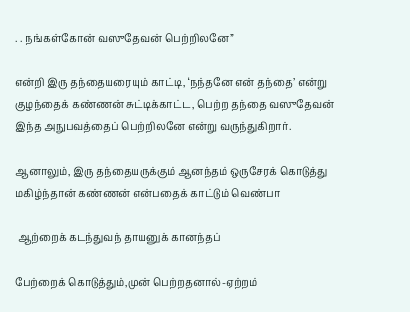. . நங்கள்கோன் வஸுதேவன் பெற்றிலனே”

என்றி இரு தந்தையரையும் காட்டி, ‘நந்தனே என் தந்தை’ என்று குழந்தைக் கண்ணன் சுட்டிக்காட்ட, பெற்ற தந்தை வஸுதேவன் இந்த அநுபவத்தைப் பெற்றிலனே என்று வருந்துகிறார்.

ஆனாலும், இரு தந்தையருக்கும் ஆனந்தம் ஒருசேரக் கொடுத்து மகிழ்ந்தான் கண்ணன் என்பதைக் காட்டும் வெண்பா

 ஆற்றைக் கடந்துவந் தாயனுக் கானந்தப்

பேற்றைக் கொடுத்தும்,முன் பெற்றதனால்-ஏற்றம்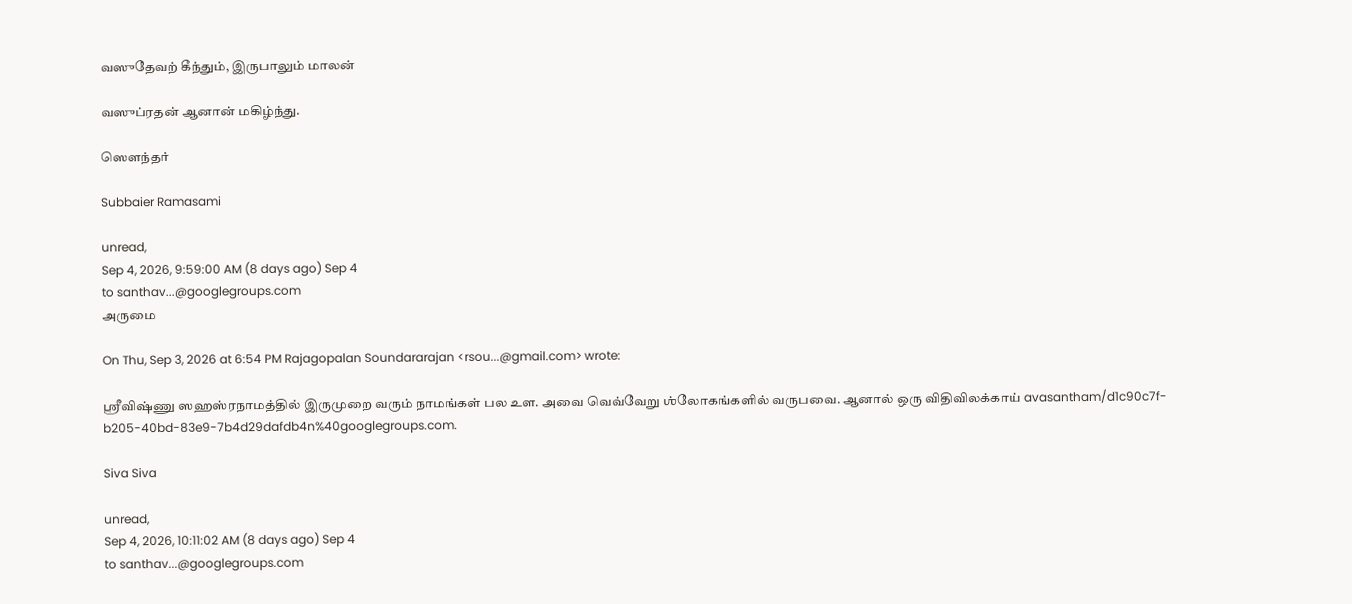வஸுதேவற் கீந்தும், இருபாலும் மாலன்

வஸுப்ரதன் ஆனான் மகிழ்ந்து.

ஸௌந்தர்

Subbaier Ramasami

unread,
Sep 4, 2026, 9:59:00 AM (8 days ago) Sep 4
to santhav...@googlegroups.com
அருமை

On Thu, Sep 3, 2026 at 6:54 PM Rajagopalan Soundararajan <rsou...@gmail.com> wrote:

ஶ்ரீவிஷ்ணு ஸஹஸ்ரநாமத்தில் இருமுறை வரும் நாமங்கள் பல உள. அவை வெவ்வேறு ஶ்லோகங்களில் வருபவை. ஆனால் ஒரு விதிவிலக்காய் avasantham/d1c90c7f-b205-40bd-83e9-7b4d29dafdb4n%40googlegroups.com.

Siva Siva

unread,
Sep 4, 2026, 10:11:02 AM (8 days ago) Sep 4
to santhav...@googlegroups.com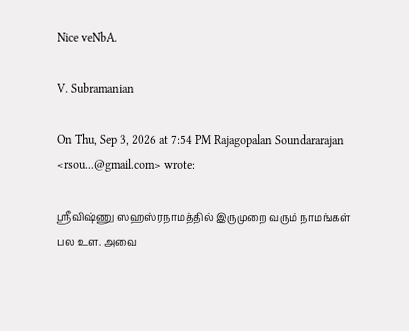Nice veNbA.

V. Subramanian

On Thu, Sep 3, 2026 at 7:54 PM Rajagopalan Soundararajan <rsou...@gmail.com> wrote:

ஶ்ரீவிஷ்ணு ஸஹஸ்ரநாமத்தில் இருமுறை வரும் நாமங்கள் பல உள. அவை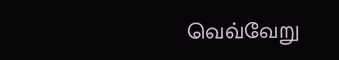வெவ்வேறு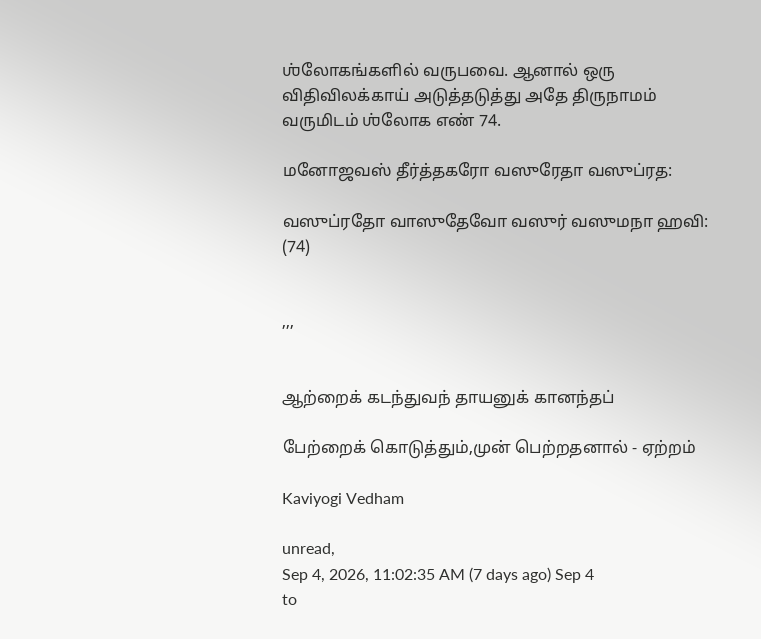ஶ்லோகங்களில் வருபவை. ஆனால் ஒரு விதிவிலக்காய் அடுத்தடுத்து அதே திருநாமம் வருமிடம் ஶ்லோக எண் 74.

மனோஜவஸ் தீர்த்தகரோ வஸுரேதா வஸுப்ரத:

வஸுப்ரதோ வாஸுதேவோ வஸுர் வஸுமநா ஹவி:  (74)


,,,


ஆற்றைக் கடந்துவந் தாயனுக் கானந்தப்

பேற்றைக் கொடுத்தும்,முன் பெற்றதனால் - ஏற்றம்

Kaviyogi Vedham

unread,
Sep 4, 2026, 11:02:35 AM (7 days ago) Sep 4
to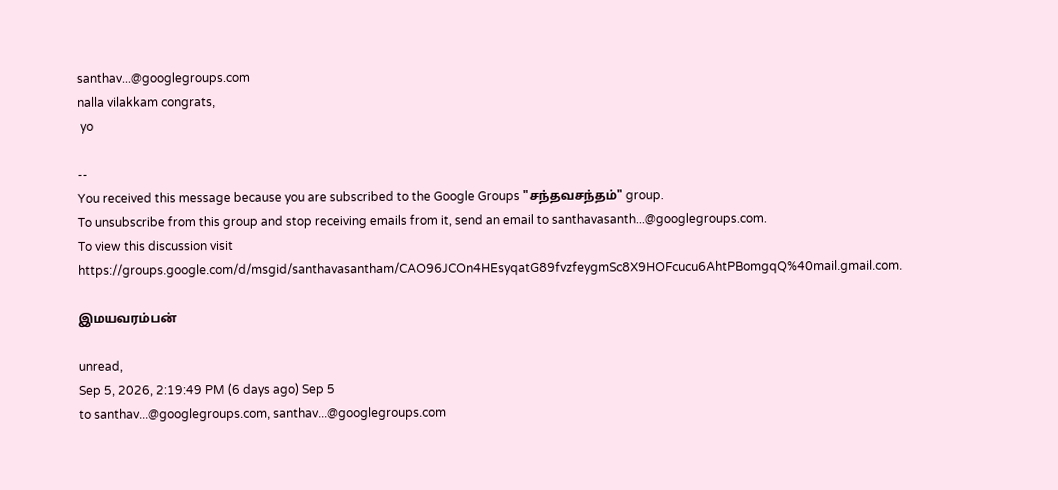santhav...@googlegroups.com
nalla vilakkam congrats,
 yo

--
You received this message because you are subscribed to the Google Groups "சந்தவசந்தம்" group.
To unsubscribe from this group and stop receiving emails from it, send an email to santhavasanth...@googlegroups.com.
To view this discussion visit https://groups.google.com/d/msgid/santhavasantham/CAO96JCOn4HEsyqatG89fvzfeygmSc8X9HOFcucu6AhtPBomgqQ%40mail.gmail.com.

இமயவரம்பன்

unread,
Sep 5, 2026, 2:19:49 PM (6 days ago) Sep 5
to santhav...@googlegroups.com, santhav...@googlegroups.com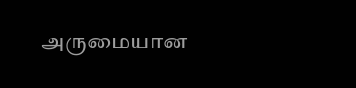அருமையான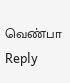வெண்பா
Reply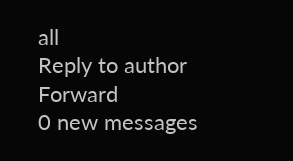all
Reply to author
Forward
0 new messages